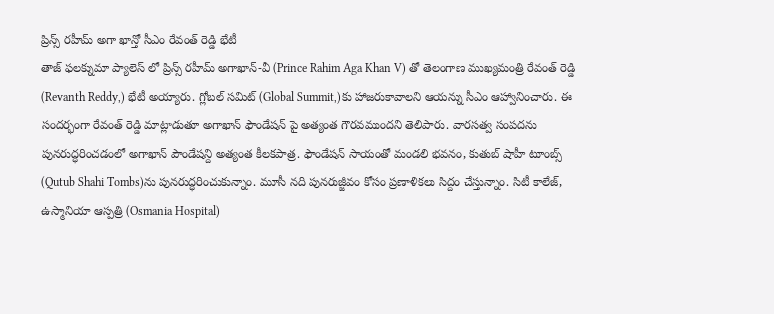ప్రిన్స్ రహీమ్ అగా ఖాన్తో సీఎం రేవంత్ రెడ్డి భేటీ
తాజ్ ఫలక్నుమా ప్యాలెస్ లో ప్రిన్స్ రహీమ్ అగాఖాన్-వీ (Prince Rahim Aga Khan V) తో తెలంగాణ ముఖ్యమంత్రి రేవంత్ రెడ్డి (Revanth Reddy,) భేటీ అయ్యారు. గ్లోబల్ సమిట్ (Global Summit,)కు హాజరుకావాలని ఆయన్ను సీఎం ఆహ్వానించారు. ఈ సందర్భంగా రేవంత్ రెడ్డి మాట్లాడుతూ అగాఖాన్ ఫౌండేషన్ పై అత్యంత గౌరవముందని తెలిపారు. వారసత్వ సంపదను పునరుద్ధరించడంలో అగాఖాన్ పౌండేషన్ది అత్యంత కీలకపాత్ర. ఫౌండేషన్ సాయంతో మండలి భవనం, కుతుబ్ షాహీ టూంబ్స్ (Qutub Shahi Tombs)ను పునరుద్ధరించుకున్నాం. మూసీ నది పునరుజ్జీవం కోసం ప్రణాళికలు సిద్దం చేస్తున్నాం. సిటీ కాలేజ్, ఉస్మానియా ఆస్పత్రి (Osmania Hospital)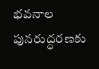భవనాల పునరుద్ధరణకు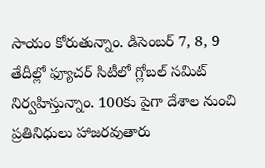సాయం కోరుతున్నాం. డిసెంబర్ 7, 8, 9 తేదీల్లో ఫ్యూచర్ సిటీలో గ్లోబల్ సమిట్ నిర్వహిస్తున్నాం. 100కు పైగా దేశాల నుంచి ప్రతినిధులు హాజరవుతారు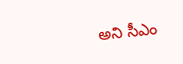అని సీఎం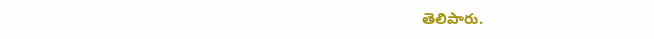తెలిపారు.